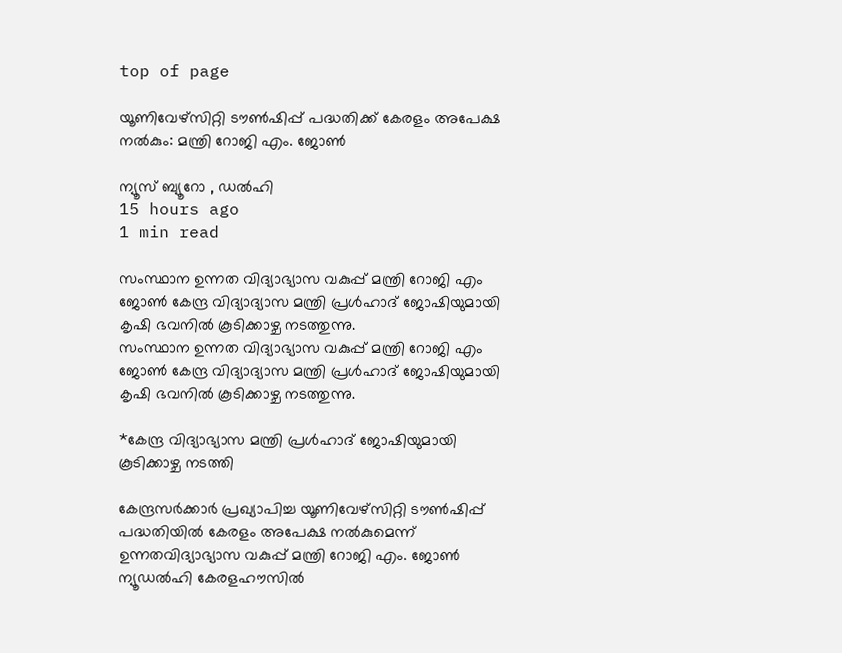top of page

യൂണിവേഴ്‌സിറ്റി ടൗൺഷിപ്പ് പദ്ധതിക്ക് കേരളം അപേക്ഷ നൽകും: മന്ത്രി റോജി എം. ജോൺ

ന്യൂസ് ബ്യൂറോ , ഡൽഹി
15 hours ago
1 min read

സംസ്ഥാന ഉന്നത വിദ്യാഭ്യാസ വകുപ്പ് മന്ത്രി റോജി എം ജോൺ കേന്ദ്ര വിദ്യാദ്യാസ മന്ത്രി പ്രൾഹാദ് ജോഷിയുമായി കൃഷി ഭവനിൽ കൂടിക്കാഴ്ച നടത്തുന്നു.
സംസ്ഥാന ഉന്നത വിദ്യാഭ്യാസ വകുപ്പ് മന്ത്രി റോജി എം ജോൺ കേന്ദ്ര വിദ്യാദ്യാസ മന്ത്രി പ്രൾഹാദ് ജോഷിയുമായി കൃഷി ഭവനിൽ കൂടിക്കാഴ്ച നടത്തുന്നു.

*കേന്ദ്ര വിദ്യാഭ്യാസ മന്ത്രി പ്രൾഹാദ് ജോഷിയുമായി കൂടിക്കാഴ്ച നടത്തി

കേന്ദ്രസർക്കാർ പ്രഖ്യാപിച്ച യൂണിവേഴ്‌സിറ്റി ടൗൺഷിപ്പ് പദ്ധതിയിൽ കേരളം അപേക്ഷ നൽകുമെന്ന് ഉന്നതവിദ്യാഭ്യാസ വകുപ്പ് മന്ത്രി റോജി എം. ജോൺ ന്യൂഡൽഹി കേരളഹൗസിൽ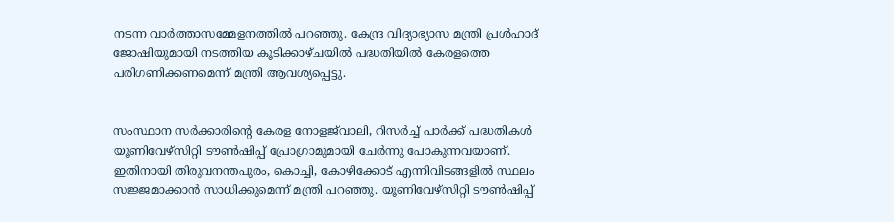നടന്ന വാർത്താസമ്മേളനത്തിൽ പറഞ്ഞു. കേന്ദ്ര വിദ്യാഭ്യാസ മന്ത്രി പ്രൾഹാദ് ജോഷിയുമായി നടത്തിയ കൂടിക്കാഴ്ചയിൽ പദ്ധതിയിൽ കേരളത്തെ പരിഗണിക്കണമെന്ന് മന്ത്രി ആവശ്യപ്പെട്ടു.


സംസ്ഥാന സർക്കാരിന്റെ കേരള നോളജ്‌വാലി, റിസർച്ച് പാർക്ക് പദ്ധതികൾ യൂണിവേഴ്‌സിറ്റി ടൗൺഷിപ്പ് പ്രോഗ്രാമുമായി ചേർന്നു പോകുന്നവയാണ്. ഇതിനായി തിരുവനന്തപുരം, കൊച്ചി, കോഴിക്കോട് എന്നിവിടങ്ങളിൽ സ്ഥലം സജ്ജമാക്കാൻ സാധിക്കുമെന്ന് മന്ത്രി പറഞ്ഞു. യൂണിവേഴ്‌സിറ്റി ടൗൺഷിപ്പ്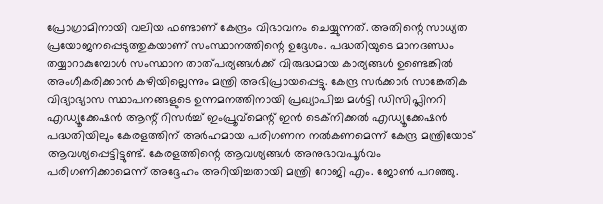പ്രോഗ്രാമിനായി വലിയ ഫണ്ടാണ് കേന്ദ്രം വിഭാവനം ചെയ്യുന്നത്. അതിന്റെ സാധ്യത പ്രയോജനപ്പെടുത്തുകയാണ് സംസ്ഥാനത്തിന്റെ ഉദ്ദേശം. പദ്ധതിയുടെ മാനദണ്ഡം തയ്യാറാകുമ്പോൾ സംസ്ഥാന താത്പര്യങ്ങൾക്ക് വിരുദ്ധമായ കാര്യങ്ങൾ ഉണ്ടെങ്കിൽ അംഗീകരിക്കാൻ കഴിയില്ലെന്നും മന്ത്രി അഭിപ്രായപ്പെട്ടു. കേന്ദ്ര സർക്കാർ സാങ്കേതിക വിദ്യാഭ്യാസ സ്ഥാപനങ്ങളുടെ ഉന്നമനത്തിനായി പ്രഖ്യാപിച്ച മൾട്ടി ഡിസിപ്ലിനറി എഡ്യൂക്കേഷൻ ആന്റ് റിസർച്ച് ഇംപ്രൂവ്‌മെന്റ് ഇൻ ടെക്‌നിക്കൽ എഡ്യൂക്കേഷൻ പദ്ധതിയിലും കേരളത്തിന് അർഹമായ പരിഗണന നൽകണമെന്ന് കേന്ദ്ര മന്ത്രിയോട് ആവശ്യപ്പെട്ടിട്ടുണ്ട്. കേരളത്തിന്റെ ആവശ്യങ്ങൾ അനുഭാവപൂർവം പരിഗണിക്കാമെന്ന് അദ്ദേഹം അറിയിച്ചതായി മന്ത്രി റോജി എം. ജോൺ പറഞ്ഞു.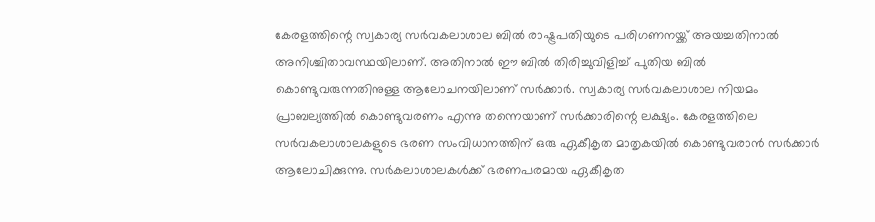കേരളത്തിന്റെ സ്വകാര്യ സർവകലാശാല ബിൽ രാഷ്ട്രപതിയുടെ പരിഗണനയ്ക്ക് അയച്ചതിനാൽ അനിശ്ചിതാവസ്ഥയിലാണ്. അതിനാൽ ഈ ബിൽ തിരിച്ചുവിളിച്ച് പുതിയ ബിൽ കൊണ്ടുവരുന്നതിനുള്ള ആലോചനയിലാണ് സർക്കാർ. സ്വകാര്യ സർവകലാശാല നിയമം പ്രാബല്യത്തിൽ കൊണ്ടുവരണം എന്നു തന്നെയാണ് സർക്കാരിന്റെ ലക്ഷ്യം. കേരളത്തിലെ സർവകലാശാലകളുടെ ഭരണ സംവിധാനത്തിന് ഒരു ഏകീകൃത മാതൃകയിൽ കൊണ്ടുവരാൻ സർക്കാർ ആലോചിക്കുന്നു. സർകലാശാലകൾക്ക് ഭരണപരമായ ഏകീകൃത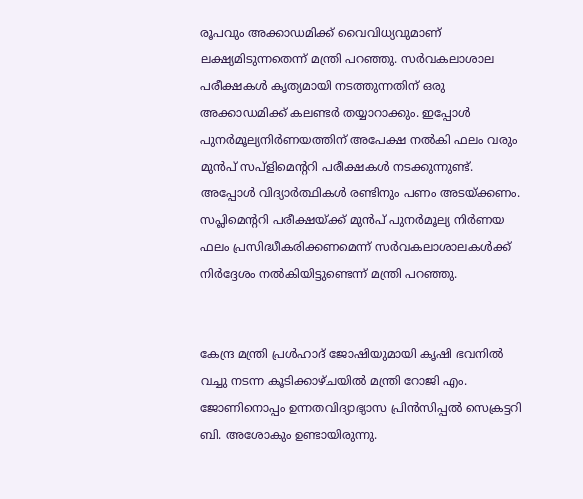രൂപവും അക്കാഡമിക്ക് വൈവിധ്യവുമാണ് ലക്ഷ്യമിടുന്നതെന്ന് മന്ത്രി പറഞ്ഞു. സർവകലാശാല പരീക്ഷകൾ കൃത്യമായി നടത്തുന്നതിന് ഒരു അക്കാഡമിക്ക് കലണ്ടർ തയ്യാറാക്കും. ഇപ്പോൾ പുനർമൂല്യനിർണയത്തിന് അപേക്ഷ നൽകി ഫലം വരും മുൻപ് സപ്‌ളിമെന്ററി പരീക്ഷകൾ നടക്കുന്നുണ്ട്. അപ്പോൾ വിദ്യാർത്ഥികൾ രണ്ടിനും പണം അടയ്ക്കണം. സപ്ലിമെന്ററി പരീക്ഷയ്ക്ക് മുൻപ് പുനർമൂല്യ നിർണയ ഫലം പ്രസിദ്ധീകരിക്കണമെന്ന് സർവകലാശാലകൾക്ക് നിർദ്ദേശം നൽകിയിട്ടുണ്ടെന്ന് മന്ത്രി പറഞ്ഞു.


കേന്ദ്ര മന്ത്രി പ്രൾഹാദ് ജോഷിയുമായി കൃഷി ഭവനിൽ വച്ചു നടന്ന കൂടിക്കാഴ്ചയിൽ മന്ത്രി റോജി എം. ജോണിനൊപ്പം ഉന്നതവിദ്യാഭ്യാസ പ്രിൻസിപ്പൽ സെക്രട്ടറി ബി. അശോകും ഉണ്ടായിരുന്നു.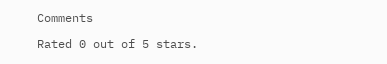Comments

Rated 0 out of 5 stars.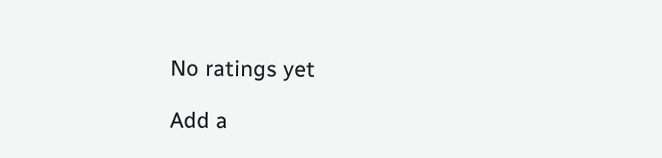No ratings yet

Add a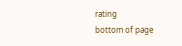rating
bottom of page